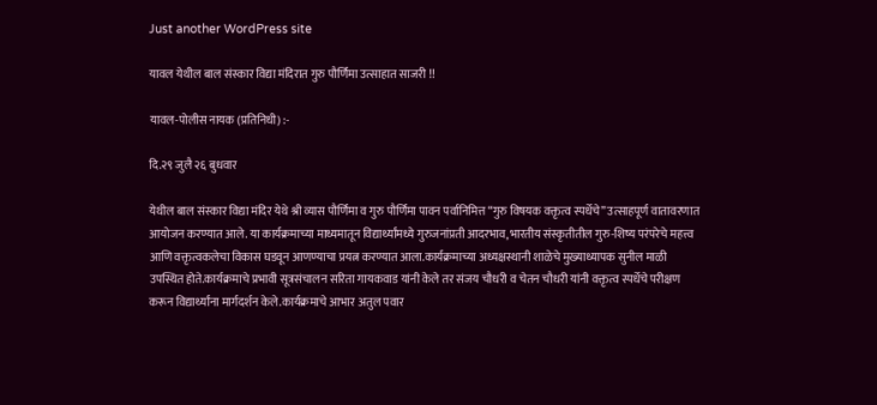Just another WordPress site

यावल येथील बाल संस्कार विद्या मंदिरात गुरु पौर्णिमा उत्साहात साजरी !!

यावल-पोलीस नायक (प्रतिनिधी) :-

दि.२९ जुलै २६ बुधवार

येथील बाल संस्कार विद्या मंदिर येथे श्री व्यास पौर्णिमा व गुरु पौर्णिमा पावन पर्वानिमित्त “गुरु विषयक वक्तृत्व स्पर्धेचे” उत्साहपूर्ण वातावरणात आयोजन करण्यात आले. या कार्यक्रमाच्या माध्यमातून विद्यार्थ्यांमध्ये गुरुजनांप्रती आदरभाव,भारतीय संस्कृतीतील गुरु-शिष्य परंपरेचे महत्त्व आणि वक्तृत्वकलेचा विकास घडवून आणण्याचा प्रयत्न करण्यात आला.कार्यक्रमाच्या अध्यक्षस्थानी शाळेचे मुख्याध्यापक सुनील माळी उपस्थित होते.कार्यक्रमाचे प्रभावी सूत्रसंचालन सरिता गायकवाड यांनी केले तर संजय चौधरी व चेतन चौधरी यांनी वक्तृत्व स्पर्धेचे परीक्षण करून विद्यार्थ्यांना मार्गदर्शन केले.कार्यक्रमाचे आभार अतुल पवार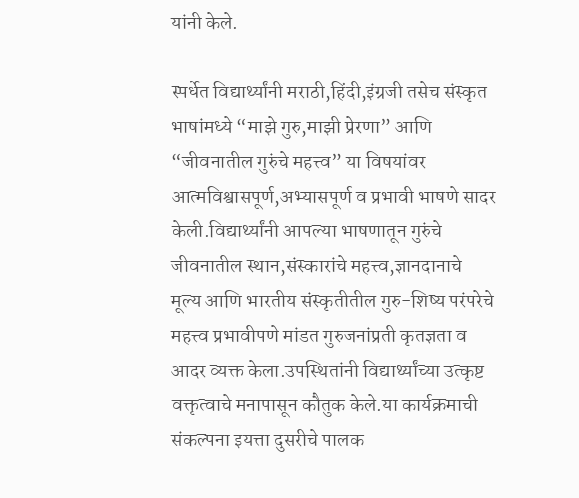यांनी केले.

स्पर्धेत विद्यार्थ्यांनी मराठी,हिंदी,इंग्रजी तसेच संस्कृत भाषांमध्ये “माझे गुरु,माझी प्रेरणा” आणि “जीवनातील गुरुंचे महत्त्व” या विषयांवर आत्मविश्वासपूर्ण,अभ्यासपूर्ण व प्रभावी भाषणे सादर केली.विद्यार्थ्यांनी आपल्या भाषणातून गुरुंचे जीवनातील स्थान,संस्कारांचे महत्त्व,ज्ञानदानाचे मूल्य आणि भारतीय संस्कृतीतील गुरु-शिष्य परंपरेचे महत्त्व प्रभावीपणे मांडत गुरुजनांप्रती कृतज्ञता व आदर व्यक्त केला.उपस्थितांनी विद्यार्थ्यांच्या उत्कृष्ट वक्तृत्वाचे मनापासून कौतुक केले.या कार्यक्रमाची संकल्पना इयत्ता दुसरीचे पालक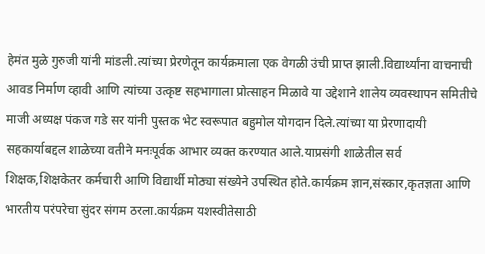हेमंत मुळे गुरुजी यांनी मांडली.त्यांच्या प्रेरणेतून कार्यक्रमाला एक वेगळी उंची प्राप्त झाली.विद्यार्थ्यांना वाचनाची आवड निर्माण व्हावी आणि त्यांच्या उत्कृष्ट सहभागाला प्रोत्साहन मिळावे या उद्देशाने शालेय व्यवस्थापन समितीचे माजी अध्यक्ष पंकज गडे सर यांनी पुस्तक भेट स्वरूपात बहुमोल योगदान दिले.त्यांच्या या प्रेरणादायी सहकार्याबद्दल शाळेच्या वतीने मनःपूर्वक आभार व्यक्त करण्यात आले.याप्रसंगी शाळेतील सर्व शिक्षक,शिक्षकेतर कर्मचारी आणि विद्यार्थी मोठ्या संख्येने उपस्थित होते.कार्यक्रम ज्ञान,संस्कार,कृतज्ञता आणि भारतीय परंपरेचा सुंदर संगम ठरला.कार्यक्रम यशस्वीतेसाठी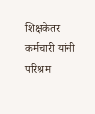शिक्षकेतर कर्मचारी यांनी परिश्रम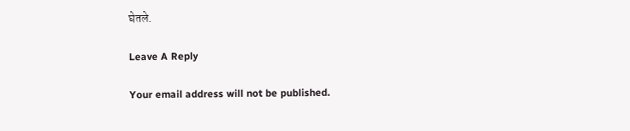घेतले.

Leave A Reply

Your email address will not be published.